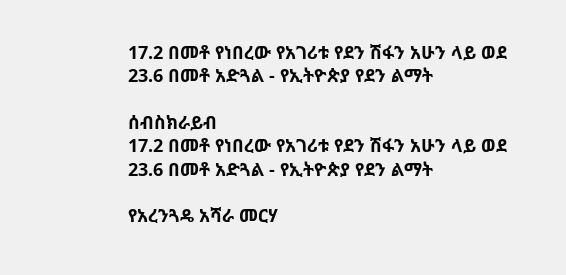17.2 በመቶ የነበረው የአገሪቱ የደን ሽፋን አሁን ላይ ወደ 23.6 በመቶ አድጓል - የኢትዮጵያ የደን ልማት

ሰብስክራይብ
17.2 በመቶ የነበረው የአገሪቱ የደን ሽፋን አሁን ላይ ወደ 23.6 በመቶ አድጓል - የኢትዮጵያ የደን ልማት

የአረንጓዴ አሻራ መርሃ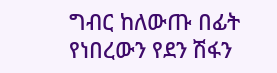ግብር ከለውጡ በፊት የነበረውን የደን ሽፋን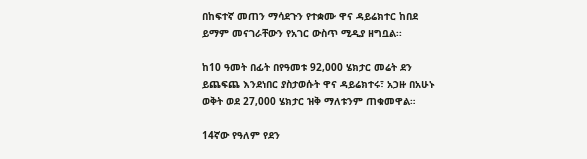በከፍተኛ መጠን ማሳደጉን የተቋሙ ዋና ዳይሬክተር ከበደ ይማም መናገራቸውን የአገር ውስጥ ሚዲያ ዘግቧል፡፡

ከ10 ዓመት በፊት በየዓመቱ 92,000 ሄክታር መሬት ደን ይጨፍጨ እንደነበር ያስታወሱት ዋና ዳይሬክተሩ፣ አኃዙ በአሁኑ ወቅት ወደ 27,000 ሄክታር ዝቅ ማለቱንም ጠቁመዋል።

14ኛው የዓለም የደን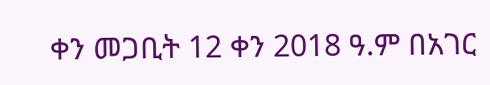ቀን መጋቢት 12 ቀን 2018 ዓ.ም በአገር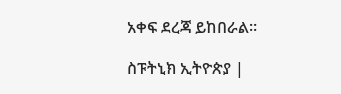አቀፍ ደረጃ ይከበራል።

ስፑትኒክ ኢትዮጵያ |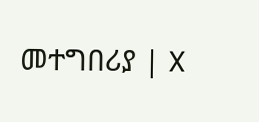መተግበሪያ | X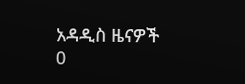አዳዲስ ዜናዎች
0